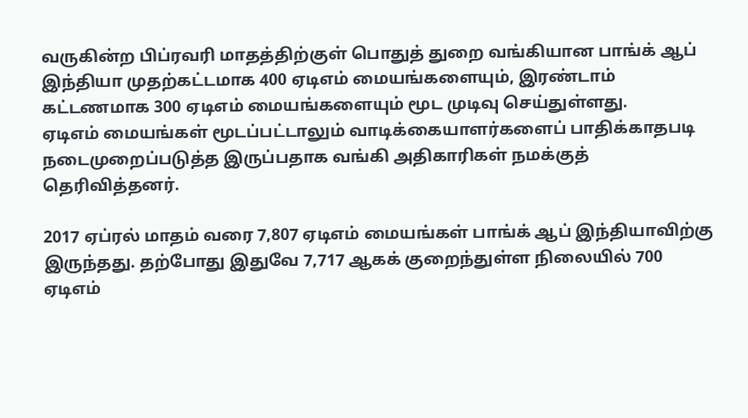வருகின்ற பிப்ரவரி மாதத்திற்குள் பொதுத் துறை வங்கியான பாங்க் ஆப் இந்தியா முதற்கட்டமாக 400 ஏடிஎம் மையங்களையும், இரண்டாம் கட்டணமாக 300 ஏடிஎம் மையங்களையும் மூட முடிவு செய்துள்ளது.
ஏடிஎம் மையங்கள் மூடப்பட்டாலும் வாடிக்கையாளர்களைப் பாதிக்காதபடி நடைமுறைப்படுத்த இருப்பதாக வங்கி அதிகாரிகள் நமக்குத் தெரிவித்தனர்.

2017 ஏப்ரல் மாதம் வரை 7,807 ஏடிஎம் மையங்கள் பாங்க் ஆப் இந்தியாவிற்கு இருந்தது. தற்போது இதுவே 7,717 ஆகக் குறைந்துள்ள நிலையில் 700 ஏடிஎம்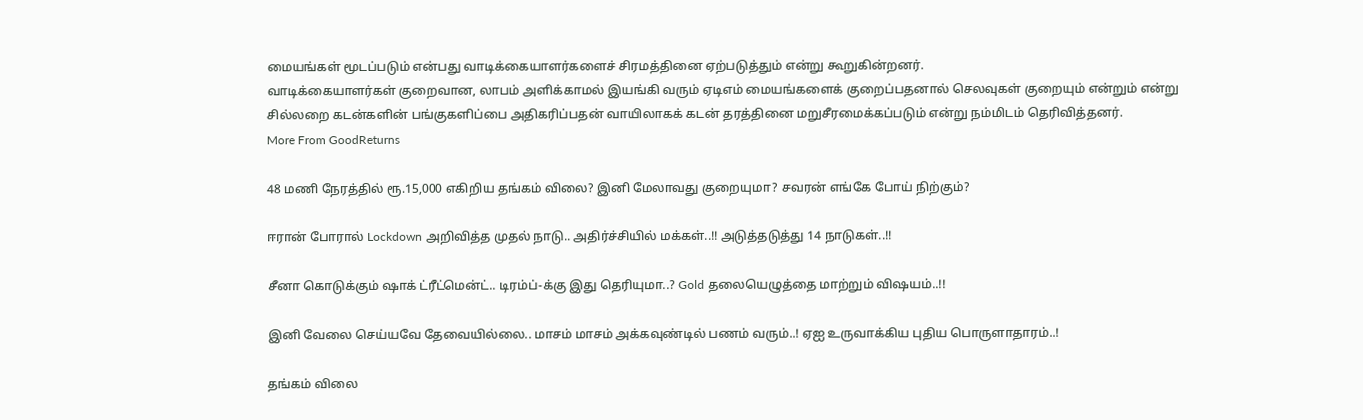மையங்கள் மூடப்படும் என்பது வாடிக்கையாளர்களைச் சிரமத்தினை ஏற்படுத்தும் என்று கூறுகின்றனர்.
வாடிக்கையாளர்கள் குறைவான, லாபம் அளிக்காமல் இயங்கி வரும் ஏடிஎம் மையங்களைக் குறைப்பதனால் செலவுகள் குறையும் என்றும் என்று சில்லறை கடன்களின் பங்குகளிப்பை அதிகரிப்பதன் வாயிலாகக் கடன் தரத்தினை மறுசீரமைக்கப்படும் என்று நம்மிடம் தெரிவித்தனர்.
More From GoodReturns

48 மணி நேரத்தில் ரூ.15,000 எகிறிய தங்கம் விலை? இனி மேலாவது குறையுமா? சவரன் எங்கே போய் நிற்கும்?

ஈரான் போரால் Lockdown அறிவித்த முதல் நாடு.. அதிர்ச்சியில் மக்கள்..!! அடுத்தடுத்து 14 நாடுகள்..!!

சீனா கொடுக்கும் ஷாக் ட்ரீட்மென்ட்.. டிரம்ப்-க்கு இது தெரியுமா..? Gold தலையெழுத்தை மாற்றும் விஷயம்..!!

இனி வேலை செய்யவே தேவையில்லை.. மாசம் மாசம் அக்கவுண்டில் பணம் வரும்..! ஏஐ உருவாக்கிய புதிய பொருளாதாரம்..!

தங்கம் விலை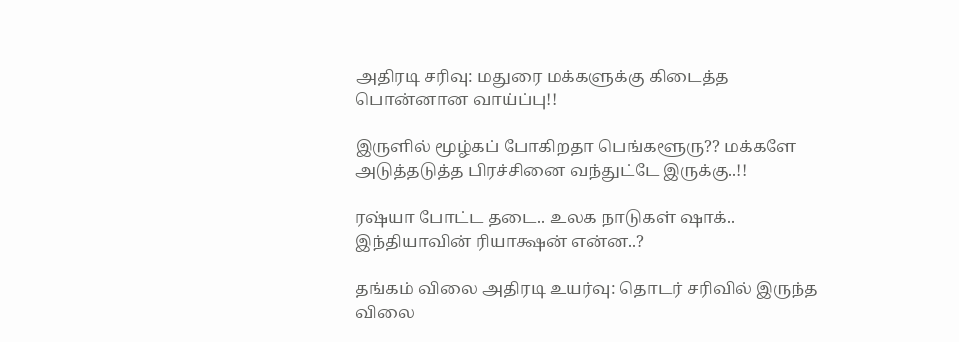அதிரடி சரிவு: மதுரை மக்களுக்கு கிடைத்த பொன்னான வாய்ப்பு!!

இருளில் மூழ்கப் போகிறதா பெங்களூரு?? மக்களே அடுத்தடுத்த பிரச்சினை வந்துட்டே இருக்கு..!!

ரஷ்யா போட்ட தடை.. உலக நாடுகள் ஷாக்.. இந்தியாவின் ரியாக்ஷன் என்ன..?

தங்கம் விலை அதிரடி உயர்வு: தொடர் சரிவில் இருந்த விலை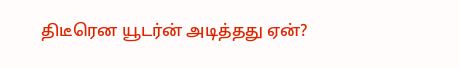திடீரென யூடர்ன் அடித்தது ஏன்?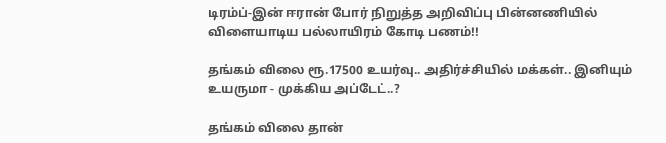டிரம்ப்-இன் ஈரான் போர் நிறுத்த அறிவிப்பு பின்னணியில் விளையாடிய பல்லாயிரம் கோடி பணம்!!

தங்கம் விலை ரூ.17500 உயர்வு.. அதிர்ச்சியில் மக்கள்.. இனியும் உயருமா - முக்கிய அப்டேட்..?

தங்கம் விலை தான்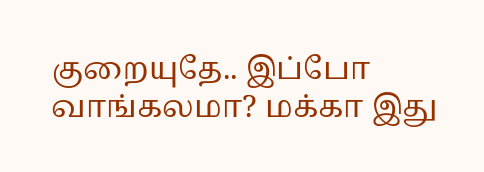குறையுதே.. இப்போ வாங்கலமா? மக்கா இது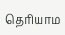தெரியாம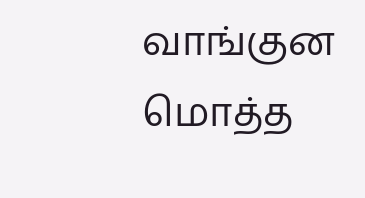வாங்குன மொத்த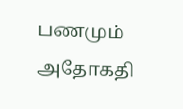பணமும் அதோகதி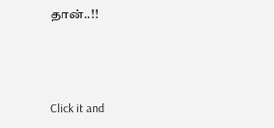தான்..!!



Click it and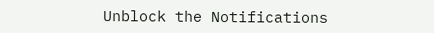Unblock the Notifications